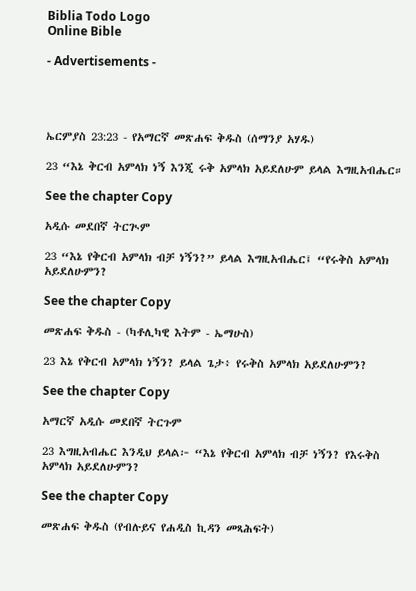Biblia Todo Logo
Online Bible

- Advertisements -




ኤርምያስ 23:23 - የአማርኛ መጽሐፍ ቅዱስ (ሰማንያ አሃዱ)

23 “እኔ ቅርብ አምላክ ነኝ እንጂ ሩቅ አምላክ አይደለሁም ይላል እግዚአብሔር።

See the chapter Copy

አዲሱ መደበኛ ትርጒም

23 “እኔ የቅርብ አምላክ ብቻ ነኝን?” ይላል እግዚአብሔር፤ “የሩቅስ አምላክ አይደለሁምን?

See the chapter Copy

መጽሐፍ ቅዱስ - (ካቶሊካዊ እትም - ኤማሁስ)

23 እኔ የቅርብ አምላክ ነኝን? ይላል ጌታ፥ የሩቅስ አምላክ አይደለሁምን?

See the chapter Copy

አማርኛ አዲሱ መደበኛ ትርጉም

23 እግዚአብሔር እንዲህ ይላል፦ “እኔ የቅርብ አምላክ ብቻ ነኝን? የእሩቅስ አምላክ አይደለሁምን?

See the chapter Copy

መጽሐፍ ቅዱስ (የብሉይና የሐዲስ ኪዳን መጻሕፍት)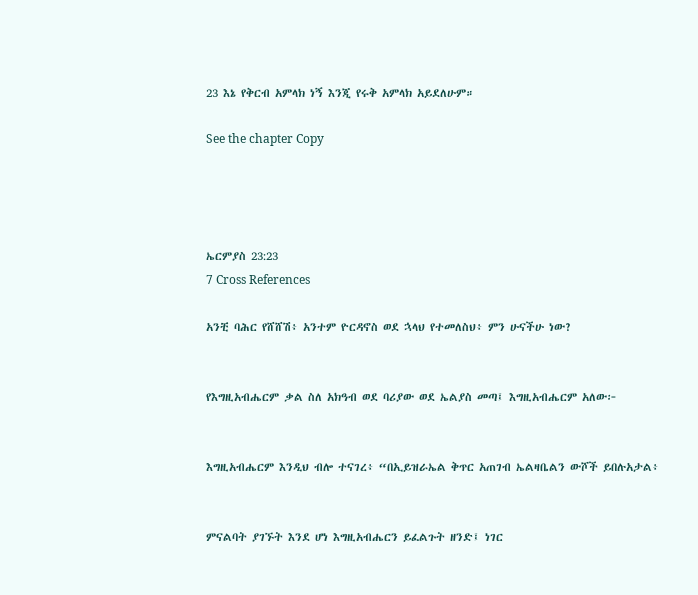23 እኔ የቅርብ አምላክ ነኝ እንጂ የሩቅ አምላክ አይደለሁም።

See the chapter Copy




ኤርምያስ 23:23
7 Cross References

አንቺ ባሕር የሸሸሽ፥ አንተም ዮርዳኖስ ወደ ኋላህ የተመለስህ፥ ምን ሁናችሁ ነው?


የእግዚአብሔርም ቃል ስለ አክዓብ ወደ ባሪያው ወደ ኤልያስ መጣ፤ እግዚአብሔርም አለው፦


እግዚአብሔርም እንዲህ ብሎ ተናገረ፥ “በኢይዝራኤል ቅጥር አጠገብ ኤልዛቤልን ውሾች ይበሉአታል፥


ምናልባት ያገኙት እንደ ሆነ እግዚአብሔርን ይፈልጉት ዘንድ፤ ነገር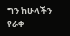ግን ከሁላችን የራቀ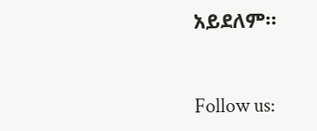አይደለም።


Follow us: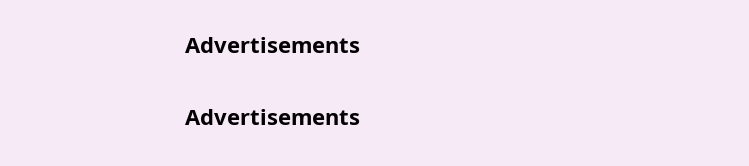Advertisements


Advertisements